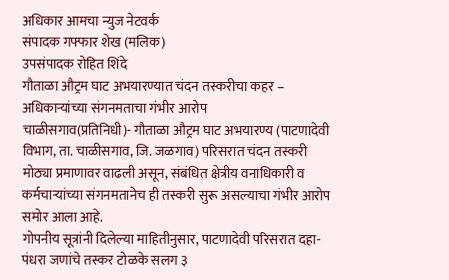अधिकार आमचा न्युज नेटवर्क
संपादक गफ्फार शेख (मलिक)
उपसंपादक रोहित शिंदे
गौताळा औट्रम घाट अभयारण्यात चंदन तस्करीचा कहर – अधिकाऱ्यांच्या संगनमताचा गंभीर आरोप
चाळीसगाव(प्रतिनिधी)- गौताळा औट्रम घाट अभयारण्य (पाटणादेवी विभाग, ता. चाळीसगाव, जि. जळगाव) परिसरात चंदन तस्करी मोठ्या प्रमाणावर वाढली असून, संबंधित क्षेत्रीय वनाधिकारी व कर्मचाऱ्यांच्या संगनमतानेच ही तस्करी सुरू असल्याचा गंभीर आरोप समोर आला आहे.
गोपनीय सूत्रांनी दिलेल्या माहितीनुसार, पाटणादेवी परिसरात दहा-पंधरा जणांचे तस्कर टोळके सलग ३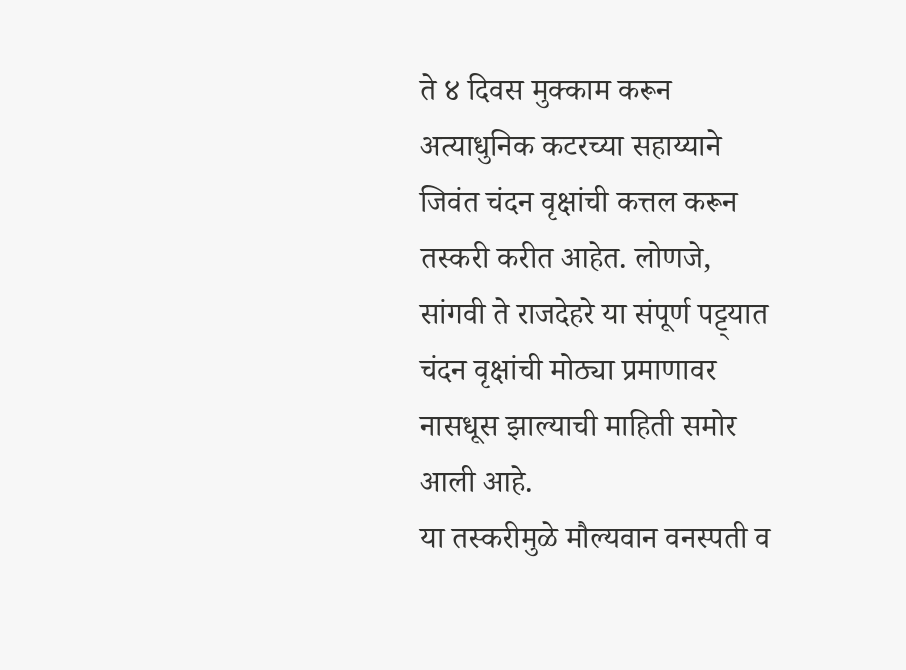ते ४ दिवस मुक्काम करून अत्याधुनिक कटरच्या सहाय्याने जिवंत चंदन वृक्षांची कत्तल करून तस्करी करीत आहेत. लोणजे, सांगवी ते राजदेहरे या संपूर्ण पट्ट्यात चंदन वृक्षांची मोठ्या प्रमाणावर नासधूस झाल्याची माहिती समोर आली आहे.
या तस्करीमुळे मौल्यवान वनस्पती व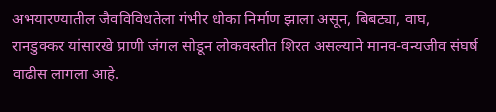अभयारण्यातील जैवविविधतेला गंभीर धोका निर्माण झाला असून, बिबट्या, वाघ, रानडुक्कर यांसारखे प्राणी जंगल सोडून लोकवस्तीत शिरत असल्याने मानव-वन्यजीव संघर्ष वाढीस लागला आहे.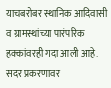याचबरोबर स्थानिक आदिवासी व ग्रामस्थांच्या पारंपरिक हक्कांवरही गदा आली आहे.
सदर प्रकरणावर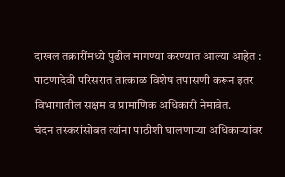दाखल तक्रारींमध्ये पुढील मागण्या करण्यात आल्या आहेत :
पाटणादेवी परिसरात तात्काळ विशेष तपासणी करून इतर विभागातील सक्षम व प्रामाणिक अधिकारी नेमावेत.
चंदन तस्करांसोबत त्यांना पाठीशी घालणाऱ्या अधिकाऱ्यांवर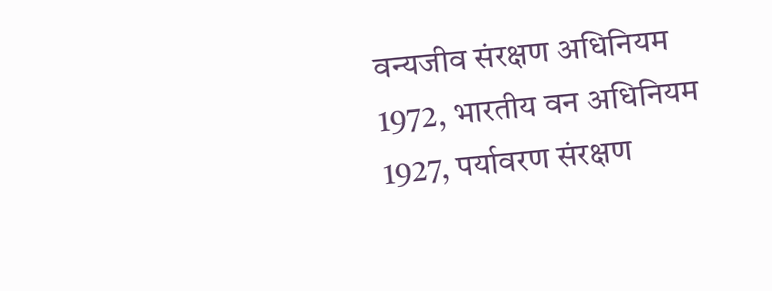वन्यजीव संरक्षण अधिनियम 1972, भारतीय वन अधिनियम 1927, पर्यावरण संरक्षण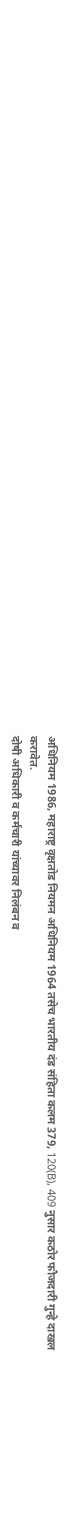अधिनियम 1986, महाराष्ट्र वृक्षतोड नियमन अधिनियम 1964 तसेच भारतीय दंड संहिता कलम 379, 120(B), 409 नुसार कठोर फौजदारी गुन्हे दाखल करावेत.
दोषी अधिकारी व कर्मचारी यांच्यावर निलंबन व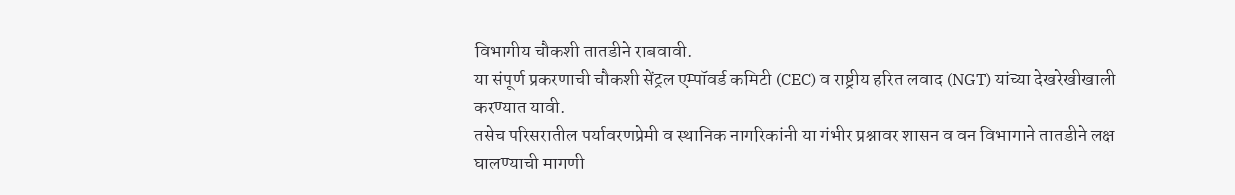विभागीय चौकशी तातडीने राबवावी.
या संपूर्ण प्रकरणाची चौकशी सेंट्रल एम्पॉवर्ड कमिटी (CEC) व राष्ट्रीय हरित लवाद (NGT) यांच्या देखरेखीखाली करण्यात यावी.
तसेच परिसरातील पर्यावरणप्रेमी व स्थानिक नागरिकांनी या गंभीर प्रश्नावर शासन व वन विभागाने तातडीने लक्ष घालण्याची मागणी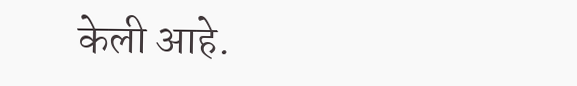केली आहे.